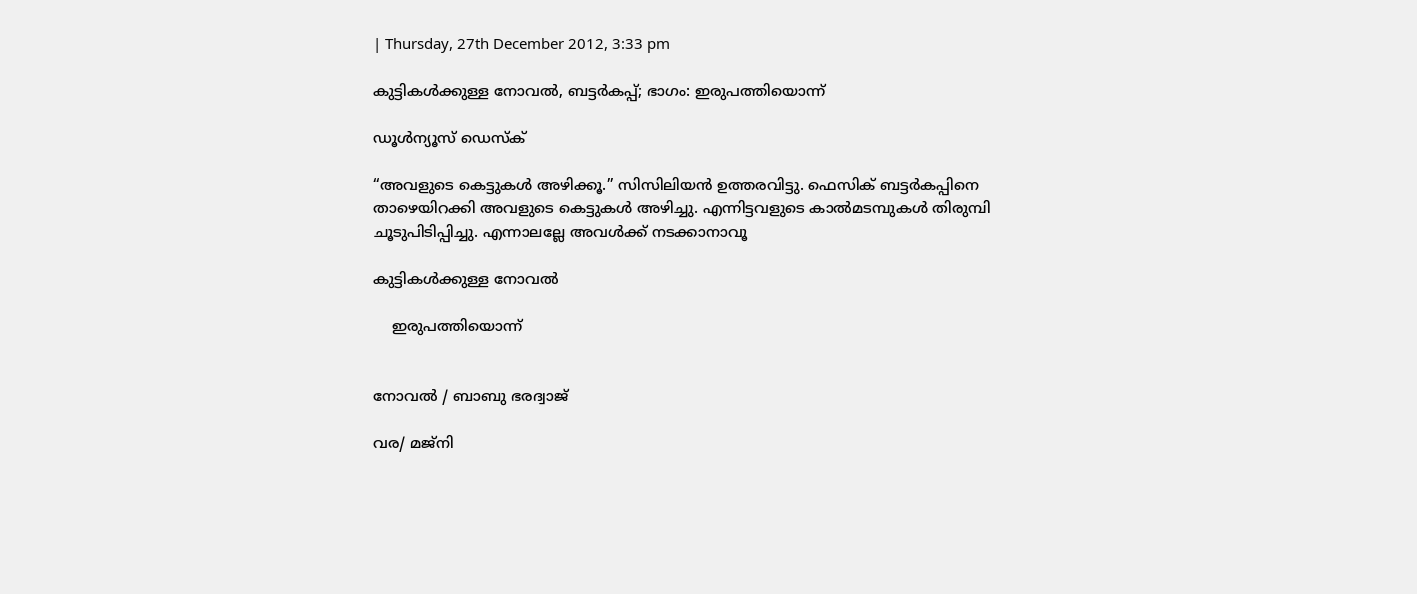| Thursday, 27th December 2012, 3:33 pm

കുട്ടികള്‍ക്കുള്ള നോവല്‍, ബട്ടര്‍കപ്പ്; ഭാഗം: ഇരുപത്തിയൊന്ന്

ഡൂള്‍ന്യൂസ് ഡെസ്‌ക്

“അവളുടെ കെട്ടുകള്‍ അഴിക്കൂ.” സിസിലിയന്‍ ഉത്തരവിട്ടു. ഫെസിക് ബട്ടര്‍കപ്പിനെ താഴെയിറക്കി അവളുടെ കെട്ടുകള്‍ അഴിച്ചു. എന്നിട്ടവളുടെ കാല്‍മടമ്പുകള്‍ തിരുമ്പി ചൂടുപിടിപ്പിച്ചു. എന്നാലല്ലേ അവള്‍ക്ക് നടക്കാനാവൂ

കുട്ടികള്‍ക്കുള്ള നോവല്‍

    ഇരുപത്തിയൊന്ന്


നോവല്‍ / ബാബു ഭരദ്വാജ്

വര/ മജ്‌നി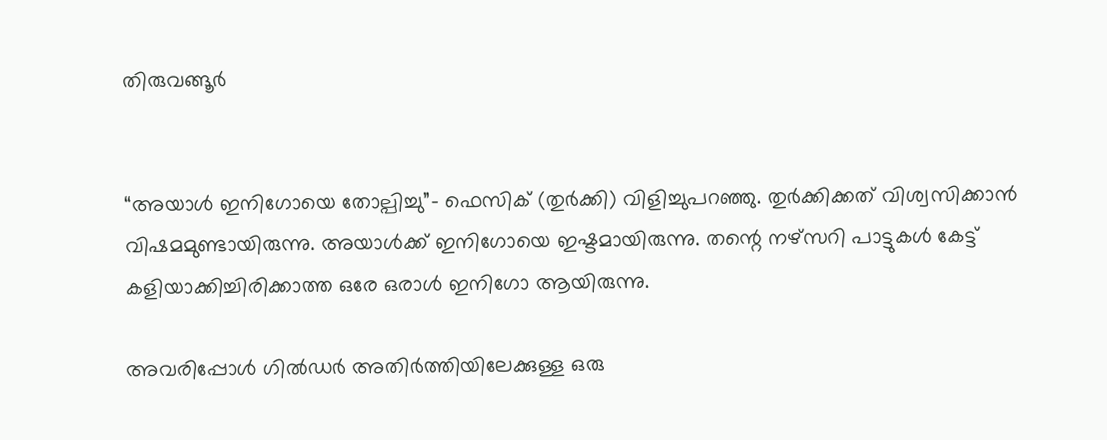തിരുവങ്ങൂര്‍


“അയാള്‍ ഇനിഗോയെ തോല്പിച്ചു”- ഫെസിക് (തുര്‍ക്കി) വിളിച്ചുപറഞ്ഞു. തുര്‍ക്കിക്കത് വിശ്വസിക്കാന്‍ വിഷമമുണ്ടായിരുന്നു. അയാള്‍ക്ക് ഇനിഗോയെ ഇഷ്ടമായിരുന്നു. തന്റെ നഴ്‌സറി പാട്ടുകള്‍ കേട്ട് കളിയാക്കിച്ചിരിക്കാത്ത ഒരേ ഒരാള്‍ ഇനിഗോ ആയിരുന്നു.

അവരിപ്പോള്‍ ഗില്‍ഡര്‍ അതിര്‍ത്തിയിലേക്കുള്ള ഒരു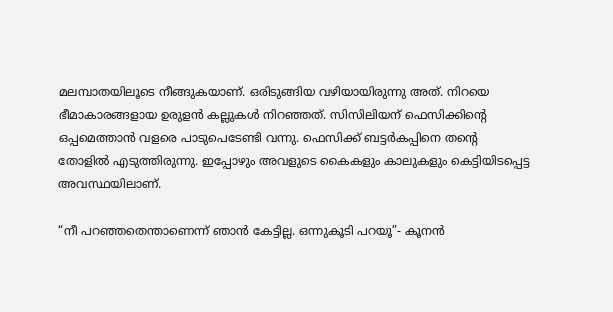മലമ്പാതയിലൂടെ നീങ്ങുകയാണ്. ഒരിടുങ്ങിയ വഴിയായിരുന്നു അത്. നിറയെ ഭീമാകാരങ്ങളായ ഉരുളന്‍ കല്ലുകള്‍ നിറഞ്ഞത്. സിസിലിയന് ഫെസിക്കിന്റെ ഒപ്പമെത്താന്‍ വളരെ പാടുപെടേണ്ടി വന്നു. ഫെസിക്ക് ബട്ടര്‍കപ്പിനെ തന്റെ തോളില്‍ എടുത്തിരുന്നു. ഇപ്പോഴും അവളുടെ കൈകളും കാലുകളും കെട്ടിയിടപ്പെട്ട അവസ്ഥയിലാണ്.

“നീ പറഞ്ഞതെന്താണെന്ന് ഞാന്‍ കേട്ടില്ല. ഒന്നുകൂടി പറയൂ”- കൂനന്‍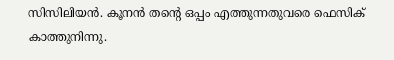സിസിലിയന്‍. കൂനന്‍ തന്റെ ഒപ്പം എത്തുന്നതുവരെ ഫെസിക് കാത്തുനിന്നു.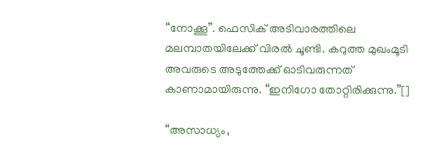“നോക്കൂ”. ഫെസിക് അടിവാരത്തിലെ മലമ്പാതയിലേക്ക് വിരല്‍ ചൂണ്ടി. കറുത്ത മുഖംമൂടി അവരുടെ അടുത്തേക്ക് ഓടിവരുന്നത് കാണാമായിരുന്നു. “ഇനിഗോ തോറ്റിരിക്കുന്നു.”[]

“അസാധ്യം,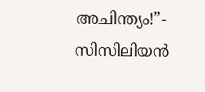അചിന്ത്യം!”- സിസിലിയന്‍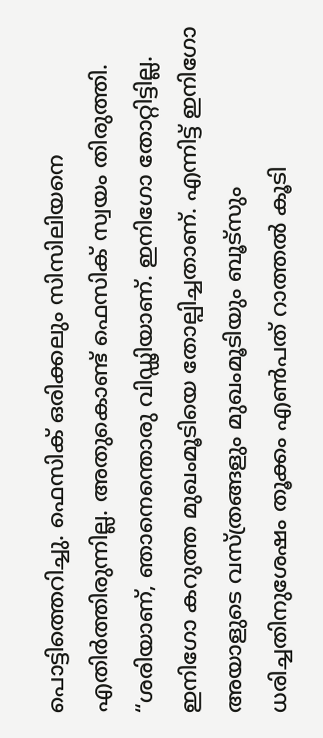പൊട്ടിത്തെറിച്ചു. ഫെസിക് ഒരിക്കലും സിസിലിയനെ എതിര്‍ത്തിരുന്നില്ല. അതുകൊണ്ട് ഫെസിക് സ്വയം തിരുത്തി. “ശരിയാണ്, ഞാനെന്തൊരു വിഡ്ഢിയാണ്. ഇനിഗോ തോറ്റിട്ടില്ല. ഇനിഗോ കറുത്ത മുഖംമൂടിയെ തോല്പിച്ചതാണ്. എന്നിട്ട് ഇനിഗോ അയാളുടെ വസ്ത്രങ്ങളും മുഖംമൂടിയും ബൂട്‌സും ധരിച്ചതിനുശേഷം തൂക്കം എണ്‍പത് റാത്തല്‍ കൂടി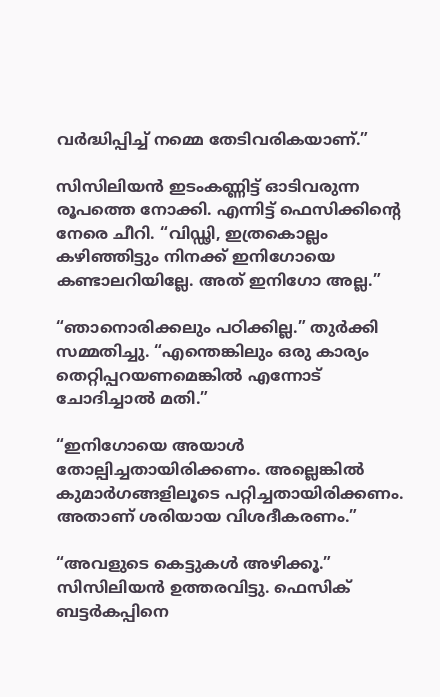വര്‍ദ്ധിപ്പിച്ച് നമ്മെ തേടിവരികയാണ്.”

സിസിലിയന്‍ ഇടംകണ്ണിട്ട് ഓടിവരുന്ന രൂപത്തെ നോക്കി. എന്നിട്ട് ഫെസിക്കിന്റെ നേരെ ചീറി. “വിഡ്ഢി, ഇത്രകൊല്ലം കഴിഞ്ഞിട്ടും നിനക്ക് ഇനിഗോയെ കണ്ടാലറിയില്ലേ. അത് ഇനിഗോ അല്ല.”

“ഞാനൊരിക്കലും പഠിക്കില്ല.” തുര്‍ക്കി സമ്മതിച്ചു. “എന്തെങ്കിലും ഒരു കാര്യം തെറ്റിപ്പറയണമെങ്കില്‍ എന്നോട് ചോദിച്ചാല്‍ മതി.”

“ഇനിഗോയെ അയാള്‍ തോല്പിച്ചതായിരിക്കണം. അല്ലെങ്കില്‍ കുമാര്‍ഗങ്ങളിലൂടെ പറ്റിച്ചതായിരിക്കണം. അതാണ് ശരിയായ വിശദീകരണം.”

“അവളുടെ കെട്ടുകള്‍ അഴിക്കൂ.” സിസിലിയന്‍ ഉത്തരവിട്ടു. ഫെസിക് ബട്ടര്‍കപ്പിനെ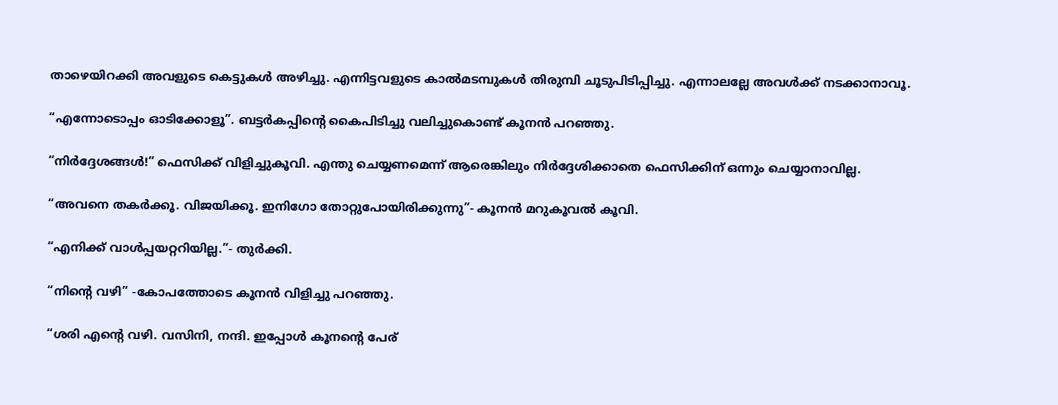താഴെയിറക്കി അവളുടെ കെട്ടുകള്‍ അഴിച്ചു. എന്നിട്ടവളുടെ കാല്‍മടമ്പുകള്‍ തിരുമ്പി ചൂടുപിടിപ്പിച്ചു. എന്നാലല്ലേ അവള്‍ക്ക് നടക്കാനാവൂ.

“എന്നോടൊപ്പം ഓടിക്കോളൂ”. ബട്ടര്‍കപ്പിന്റെ കൈപിടിച്ചു വലിച്ചുകൊണ്ട് കൂനന്‍ പറഞ്ഞു.

“നിര്‍ദ്ദേശങ്ങള്‍!” ഫെസിക്ക് വിളിച്ചുകൂവി. എന്തു ചെയ്യണമെന്ന് ആരെങ്കിലും നിര്‍ദ്ദേശിക്കാതെ ഫെസിക്കിന് ഒന്നും ചെയ്യാനാവില്ല.

“അവനെ തകര്‍ക്കൂ. വിജയിക്കൂ. ഇനിഗോ തോറ്റുപോയിരിക്കുന്നു”- കൂനന്‍ മറുകൂവല്‍ കൂവി.

“എനിക്ക് വാള്‍പ്പയറ്ററിയില്ല.”- തുര്‍ക്കി.

“നിന്റെ വഴി” -കോപത്തോടെ കൂനന്‍ വിളിച്ചു പറഞ്ഞു.

“ശരി എന്റെ വഴി. വസിനി, നന്ദി. ഇപ്പോള്‍ കൂനന്റെ പേര്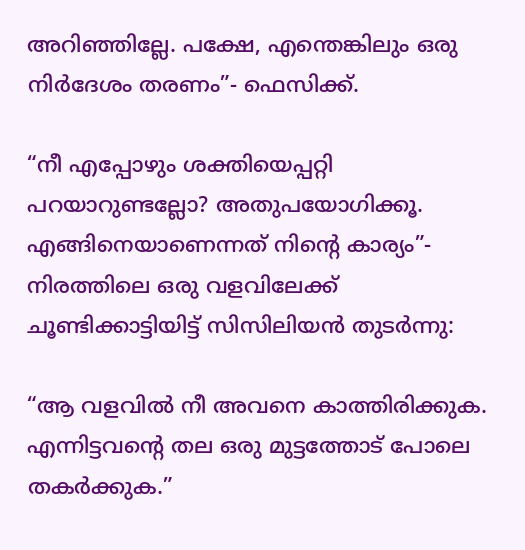അറിഞ്ഞില്ലേ. പക്ഷേ, എന്തെങ്കിലും ഒരു നിര്‍ദേശം തരണം”- ഫെസിക്ക്.

“നീ എപ്പോഴും ശക്തിയെപ്പറ്റി പറയാറുണ്ടല്ലോ? അതുപയോഗിക്കൂ. എങ്ങിനെയാണെന്നത് നിന്റെ കാര്യം”- നിരത്തിലെ ഒരു വളവിലേക്ക് ചൂണ്ടിക്കാട്ടിയിട്ട് സിസിലിയന്‍ തുടര്‍ന്നു:

“ആ വളവില്‍ നീ അവനെ കാത്തിരിക്കുക. എന്നിട്ടവന്റെ തല ഒരു മുട്ടത്തോട് പോലെ തകര്‍ക്കുക.”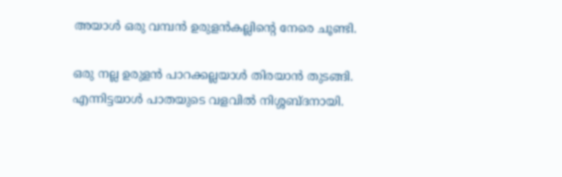അയാള്‍ ഒരു വമ്പന്‍ ഉരുളന്‍കല്ലിന്റെ നേരെ ചൂണ്ടി.

ഒരു നല്ല ഉരുളന്‍ പാറക്കല്ലയാള്‍ തിരയാന്‍ തുടങ്ങി. എന്നിട്ടയാള്‍ പാതയുടെ വളവില്‍ നിശ്ശബ്ദനായി.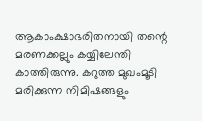ആകാംക്ഷാഭരിതനായി തന്റെ മരണക്കല്ലും കയ്യിലേന്തി കാത്തിരുന്നു. കറുത്ത മുഖംമൂടി മരിക്കുന്ന നിമിഷങ്ങളും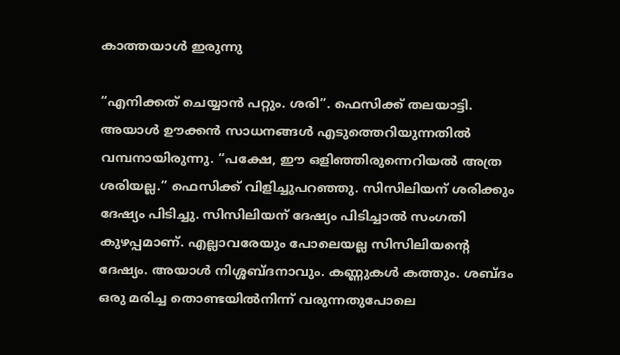കാത്തയാള്‍ ഇരുന്നു

“എനിക്കത് ചെയ്യാന്‍ പറ്റും. ശരി”. ഫെസിക്ക് തലയാട്ടി. അയാള്‍ ഊക്കന്‍ സാധനങ്ങള്‍ എടുത്തെറിയുന്നതില്‍ വമ്പനായിരുന്നു. “പക്ഷേ, ഈ ഒളിഞ്ഞിരുന്നെറിയല്‍ അത്ര ശരിയല്ല.” ഫെസിക്ക് വിളിച്ചുപറഞ്ഞു. സിസിലിയന് ശരിക്കും ദേഷ്യം പിടിച്ചു. സിസിലിയന് ദേഷ്യം പിടിച്ചാല്‍ സംഗതി കുഴപ്പമാണ്. എല്ലാവരേയും പോലെയല്ല സിസിലിയന്റെ ദേഷ്യം. അയാള്‍ നിശ്ശബ്ദനാവും. കണ്ണുകള്‍ കത്തും. ശബ്ദം ഒരു മരിച്ച തൊണ്ടയില്‍നിന്ന് വരുന്നതുപോലെ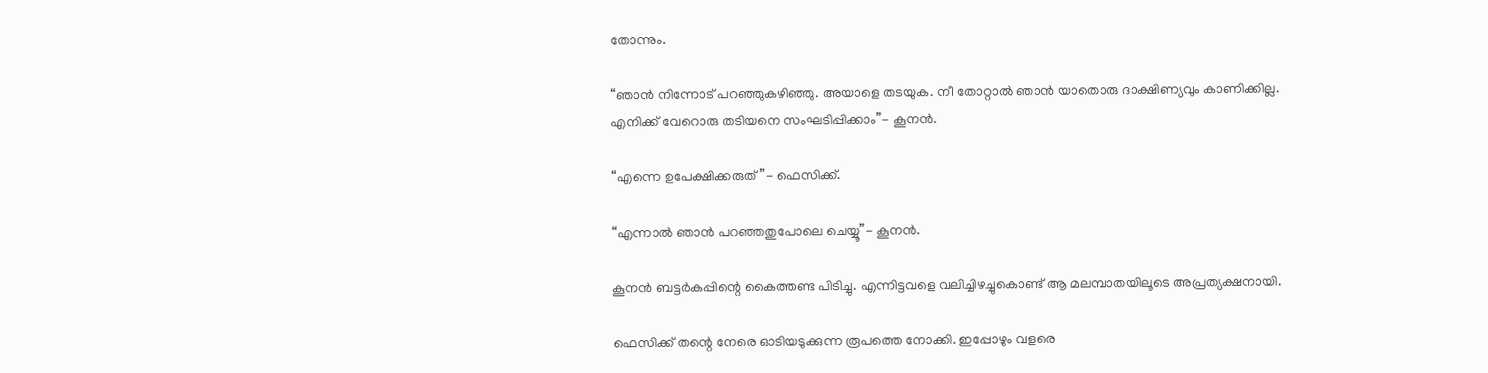തോന്നും.

“ഞാന്‍ നിന്നോട് പറഞ്ഞുകഴിഞ്ഞു. അയാളെ തടയുക. നീ തോറ്റാല്‍ ഞാന്‍ യാതൊരു ദാക്ഷിണ്യവും കാണിക്കില്ല. എനിക്ക് വേറൊരു തടിയനെ സംഘടിപ്പിക്കാം”- കൂനന്‍.

“എന്നെ ഉപേക്ഷിക്കരുത്”- ഫെസിക്ക്.

“എന്നാല്‍ ഞാന്‍ പറഞ്ഞതുപോലെ ചെയ്യൂ”- കൂനന്‍.

കൂനന്‍ ബട്ടര്‍കപ്പിന്റെ കൈത്തണ്ട പിടിച്ചു. എന്നിട്ടവളെ വലിച്ചിഴച്ചുകൊണ്ട് ആ മലമ്പാതയിലൂടെ അപ്രത്യക്ഷനായി.

ഫെസിക്ക് തന്റെ നേരെ ഓടിയടുക്കുന്ന രൂപത്തെ നോക്കി. ഇപ്പോഴും വളരെ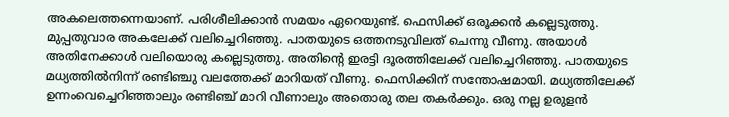അകലെത്തന്നെയാണ്. പരിശീലിക്കാന്‍ സമയം ഏറെയുണ്ട്. ഫെസിക്ക് ഒരൂക്കന്‍ കല്ലെടുത്തു. മുപ്പതുവാര അകലേക്ക് വലിച്ചെറിഞ്ഞു. പാതയുടെ ഒത്തനടുവിലത് ചെന്നു വീണു. അയാള്‍ അതിനേക്കാള്‍ വലിയൊരു കല്ലെടുത്തു. അതിന്റെ ഇരട്ടി ദൂരത്തിലേക്ക് വലിച്ചെറിഞ്ഞു. പാതയുടെ മധ്യത്തില്‍നിന്ന് രണ്ടിഞ്ചു വലത്തേക്ക് മാറിയത് വീണു. ഫെസിക്കിന് സന്തോഷമായി. മധ്യത്തിലേക്ക് ഉന്നംവെച്ചെറിഞ്ഞാലും രണ്ടിഞ്ച് മാറി വീണാലും അതൊരു തല തകര്‍ക്കും. ഒരു നല്ല ഉരുളന്‍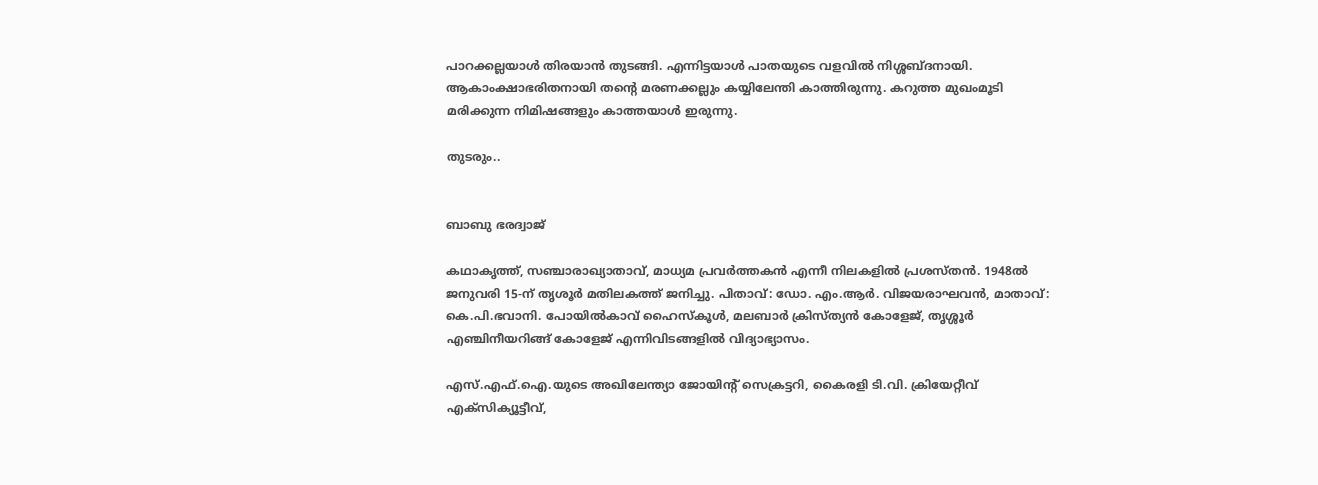പാറക്കല്ലയാള്‍ തിരയാന്‍ തുടങ്ങി. എന്നിട്ടയാള്‍ പാതയുടെ വളവില്‍ നിശ്ശബ്ദനായി. ആകാംക്ഷാഭരിതനായി തന്റെ മരണക്കല്ലും കയ്യിലേന്തി കാത്തിരുന്നു. കറുത്ത മുഖംമൂടി മരിക്കുന്ന നിമിഷങ്ങളും കാത്തയാള്‍ ഇരുന്നു.

തുടരും..


ബാബു ഭരദ്വാജ്

കഥാകൃത്ത്, സഞ്ചാരാഖ്യാതാവ്, മാധ്യമ പ്രവര്‍ത്തകന്‍ എന്നീ നിലകളില്‍ പ്രശസ്തന്‍. 1948ല്‍ ജനുവരി 15-ന് തൃശൂര്‍ മതിലകത്ത് ജനിച്ചു. പിതാവ്: ഡോ. എം.ആര്‍. വിജയരാഘവന്‍, മാതാവ്: കെ.പി.ഭവാനി. പോയില്‍കാവ് ഹൈസ്‌കൂള്‍, മലബാര്‍ ക്രിസ്ത്യന്‍ കോളേജ്, തൃശ്ശൂര്‍ എഞ്ചിനീയറിങ്ങ് കോളേജ് എന്നിവിടങ്ങളില്‍ വിദ്യാഭ്യാസം.

എസ്.എഫ്.ഐ.യുടെ അഖിലേന്ത്യാ ജോയിന്റ് സെക്രട്ടറി, കൈരളി ടി.വി. ക്രിയേറ്റീവ് എക്‌സിക്യൂട്ടീവ്,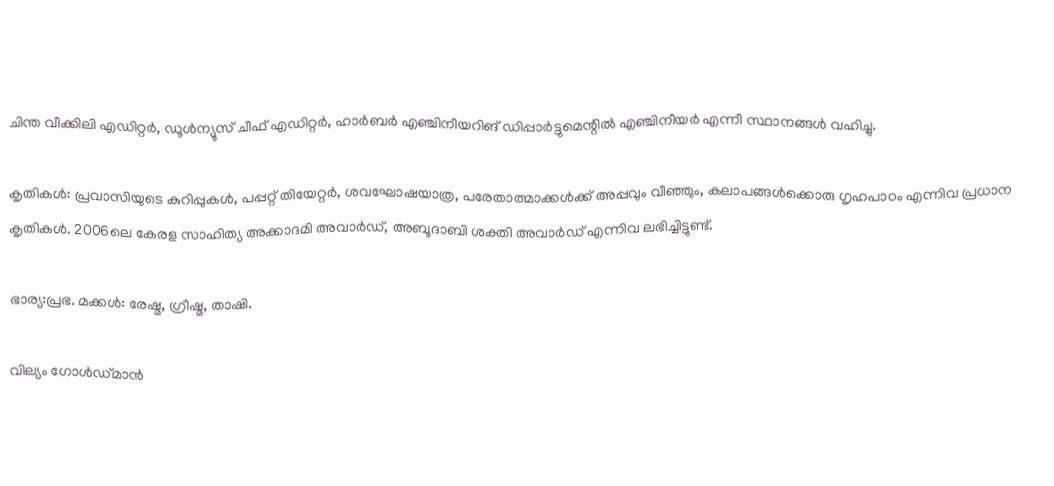ചിന്ത വീക്കിലി എഡിറ്റര്‍, ഡൂള്‍ന്യൂസ് ചീഫ് എഡിറ്റര്‍, ഹാര്‍ബര്‍ എഞ്ചിനീയറിങ് ഡിപ്പാര്‍ട്ടുമെന്റില്‍ എഞ്ചിനീയര്‍ എന്നീ സ്ഥാനങ്ങള്‍ വഹിച്ചു.

കൃതികള്‍: പ്രവാസിയുടെ കുറിപ്പുകള്‍, പപ്പറ്റ് തിയേറ്റര്‍, ശവഘോഷയാത്ര, പരേതാത്മാക്കള്‍ക്ക് അപ്പവും വീഞ്ഞും, കലാപങ്ങള്‍ക്കൊരു ഗൃഹപാഠം എന്നിവ പ്രധാന കൃതികള്‍. 2006ലെ കേരള സാഹിത്യ അക്കാദമി അവാര്‍ഡ്, അബൂദാബി ശക്തി അവാര്‍ഡ് എന്നിവ ലഭിച്ചിട്ടുണ്ട്.

ഭാര്യ:പ്രഭ. മക്കള്‍: രേഷ്മ, ഗ്രീഷ്മ, താഷി.

വില്യം ഗോള്‍ഡ്മാന്‍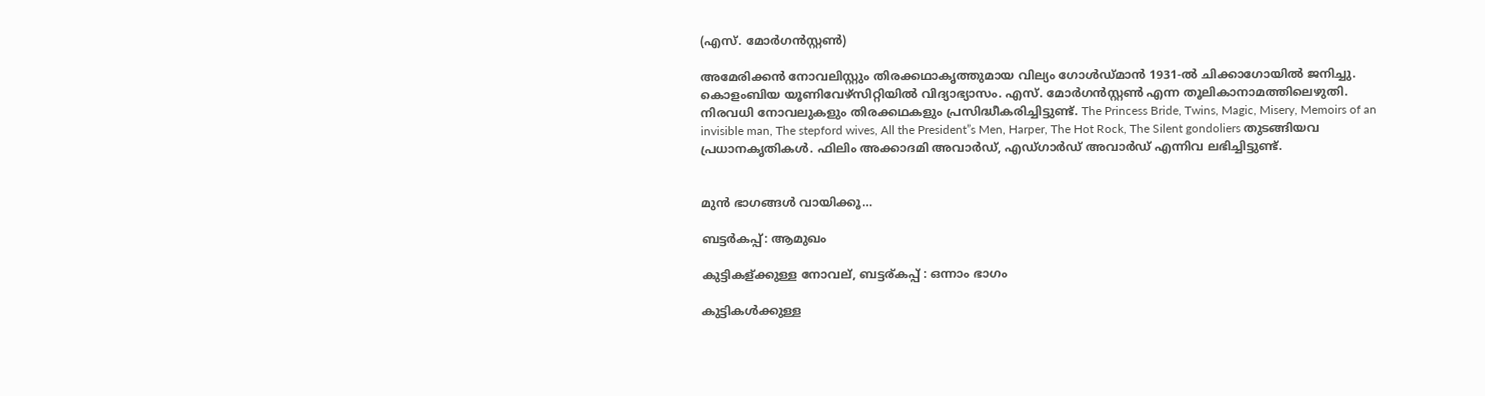(എസ്. മോര്‍ഗന്‍സ്റ്റണ്‍)

അമേരിക്കന്‍ നോവലിസ്റ്റും തിരക്കഥാകൃത്തുമായ വില്യം ഗോള്‍ഡ്മാന്‍ 1931-ല്‍ ചിക്കാഗോയില്‍ ജനിച്ചു. കൊളംബിയ യൂണിവേഴ്‌സിറ്റിയില്‍ വിദ്യാഭ്യാസം. എസ്. മോര്‍ഗന്‍സ്റ്റണ്‍ എന്ന തൂലികാനാമത്തിലെഴുതി. നിരവധി നോവലുകളും തിരക്കഥകളും പ്രസിദ്ധീകരിച്ചിട്ടുണ്ട്. The Princess Bride, Twins, Magic, Misery, Memoirs of an invisible man, The stepford wives, All the President”s Men, Harper, The Hot Rock, The Silent gondoliers തുടങ്ങിയവ പ്രധാനകൃതികള്‍. ഫിലിം അക്കാദമി അവാര്‍ഡ്, എഡ്ഗാര്‍ഡ് അവാര്‍ഡ് എന്നിവ ലഭിച്ചിട്ടുണ്ട്.


മുന്‍ ഭാഗങ്ങള്‍ വായിക്കൂ…

ബട്ടര്‍കപ്പ്: ആമുഖം

കുട്ടികള്ക്കുള്ള നോവല്, ബട്ടര്കപ്പ് : ഒന്നാം ഭാഗം

കുട്ടികള്‍ക്കുള്ള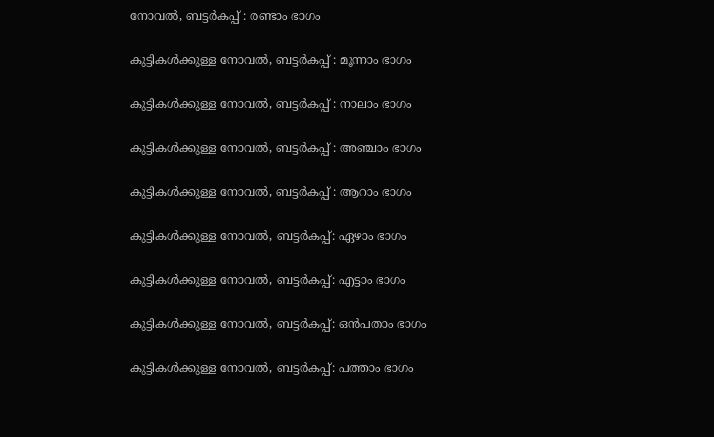നോവല്‍, ബട്ടര്‍കപ്പ് : രണ്ടാം ഭാഗം

കുട്ടികള്‍ക്കുള്ള നോവല്‍, ബട്ടര്‍കപ്പ് : മൂന്നാം ഭാഗം

കുട്ടികള്‍ക്കുള്ള നോവല്‍, ബട്ടര്‍കപ്പ് : നാലാം ഭാഗം

കുട്ടികള്‍ക്കുള്ള നോവല്‍, ബട്ടര്‍കപ്പ് : അഞ്ചാം ഭാഗം

കുട്ടികള്‍ക്കുള്ള നോവല്‍, ബട്ടര്‍കപ്പ് : ആറാം ഭാഗം

കുട്ടികള്‍ക്കുള്ള നോവല്‍, ബട്ടര്‍കപ്പ്: ഏഴാം ഭാഗം

കുട്ടികള്‍ക്കുള്ള നോവല്‍, ബട്ടര്‍കപ്പ്: എട്ടാം ഭാഗം

കുട്ടികള്‍ക്കുള്ള നോവല്‍, ബട്ടര്‍കപ്പ്: ഒന്‍പതാം ഭാഗം

കുട്ടികള്‍ക്കുള്ള നോവല്‍, ബട്ടര്‍കപ്പ്: പത്താം ഭാഗം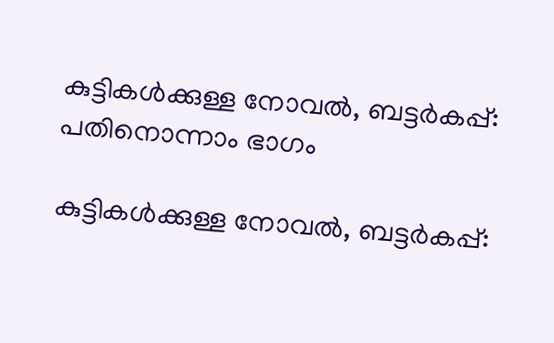കുട്ടികള്‍ക്കുള്ള നോവല്‍, ബട്ടര്‍കപ്പ്: പതിനൊന്നാം ഭാഗം

കുട്ടികള്‍ക്കുള്ള നോവല്‍, ബട്ടര്‍കപ്പ്: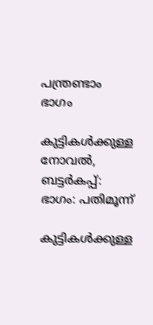പന്ത്രണ്ടാം ഭാഗം

കുട്ടികള്‍ക്കുള്ള നോവല്‍, ബട്ടര്‍കപ്പ്: ഭാഗം: പതിമൂന്ന്

കുട്ടികള്‍ക്കുള്ള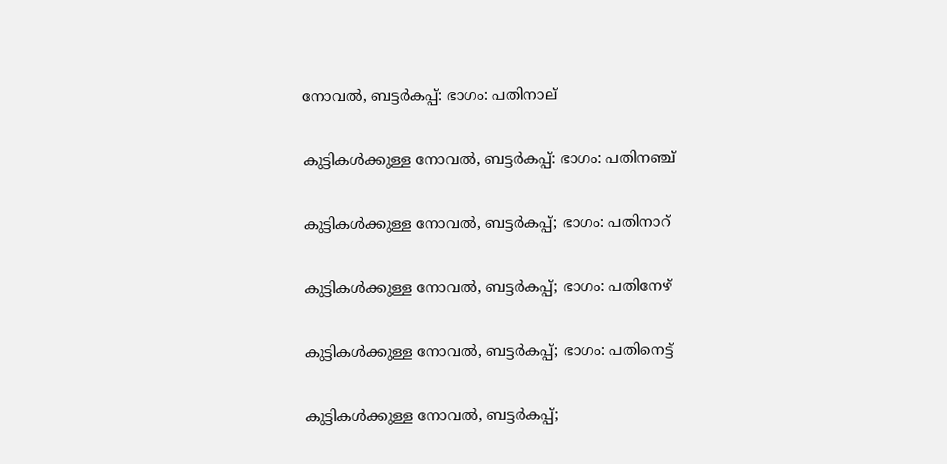നോവല്‍, ബട്ടര്‍കപ്പ്: ഭാഗം: പതിനാല്

കുട്ടികള്‍ക്കുള്ള നോവല്‍, ബട്ടര്‍കപ്പ്: ഭാഗം: പതിനഞ്ച്

കുട്ടികള്‍ക്കുള്ള നോവല്‍, ബട്ടര്‍കപ്പ്; ഭാഗം: പതിനാറ്

കുട്ടികള്‍ക്കുള്ള നോവല്‍, ബട്ടര്‍കപ്പ്; ഭാഗം: പതിനേഴ്

കുട്ടികള്‍ക്കുള്ള നോവല്‍, ബട്ടര്‍കപ്പ്; ഭാഗം: പതിനെട്ട്

കുട്ടികള്‍ക്കുള്ള നോവല്‍, ബട്ടര്‍കപ്പ്;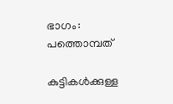ഭാഗം: പത്തൊമ്പത്‌

കുട്ടികള്‍ക്കുള്ള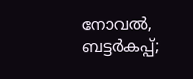നോവല്‍, ബട്ടര്‍കപ്പ്;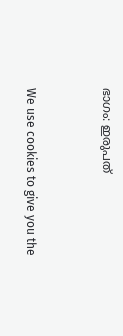ഭാഗം: ഇരുപത്


We use cookies to give you the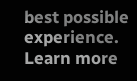best possible experience. Learn more